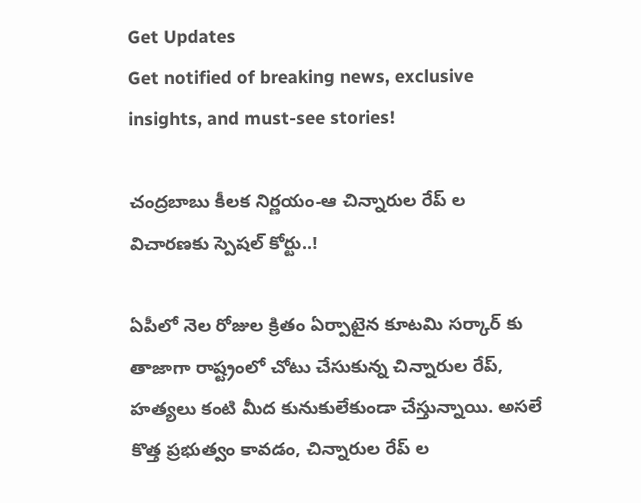Get Updates
Get notified of breaking news, exclusive insights, and must-see stories!

చంద్రబాబు కీలక నిర్ణయం-ఆ చిన్నారుల రేప్ ల విచారణకు స్పెషల్ కోర్టు..!

ఏపీలో నెల రోజుల క్రితం ఏర్పాటైన కూటమి సర్కార్ కు తాజాగా రాష్ట్రంలో చోటు చేసుకున్న చిన్నారుల రేప్, హత్యలు కంటి మీద కునుకులేకుండా చేస్తున్నాయి. అసలే కొత్త ప్రభుత్వం కావడం, చిన్నారుల రేప్ ల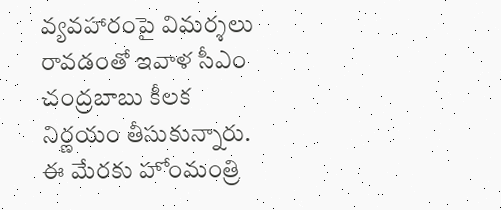వ్యవహారంపై విమర్శలు రావడంతో ఇవాళ సీఎం చంద్రబాబు కీలక నిర్ణయం తీసుకున్నారు. ఈ మేరకు హోంమంత్రి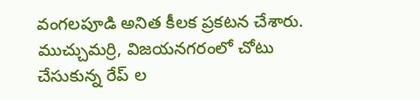వంగలపూడి అనిత కీలక ప్రకటన చేశారు. ముచ్చుమర్రి, విజయనగరంలో చోటు చేసుకున్న రేప్ ల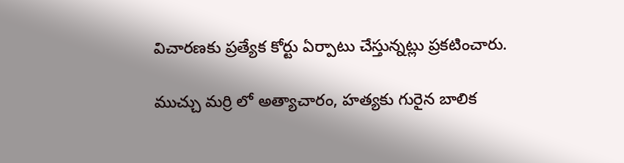విచారణకు ప్రత్యేక కోర్టు ఏర్పాటు చేస్తున్నట్లు ప్రకటించారు.

ముచ్చు మర్రి లో అత్యాచారం, హత్యకు గురైన బాలిక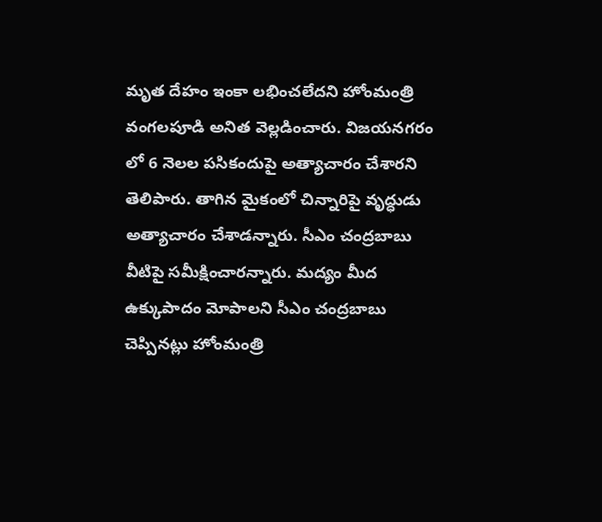మృత దేహం ఇంకా లభించలేదని హోంమంత్రి వంగలపూడి అనిత వెల్లడించారు. విజయనగరం లో 6 నెలల పసికందుపై అత్యాచారం చేశారని తెలిపారు. తాగిన మైకంలో చిన్నారిపై వృద్ధుడు అత్యాచారం చేశాడన్నారు. సీఎం చంద్రబాబు వీటిపై సమీక్షించారన్నారు. మద్యం మీద ఉక్కుపాదం మోపాలని సీఎం చంద్రబాబు చెప్పినట్లు హోంమంత్రి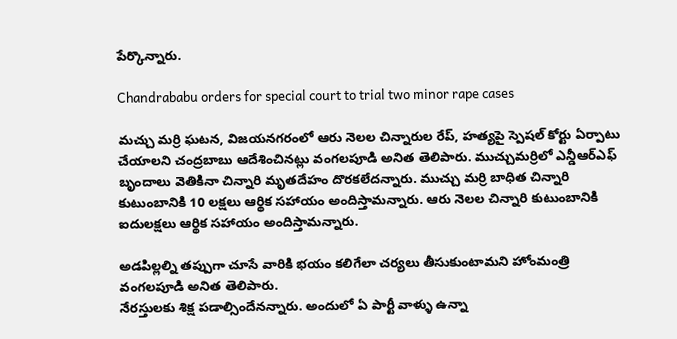పేర్కొన్నారు.

Chandrababu orders for special court to trial two minor rape cases

మచ్చు మర్రి ఘటన, విజయనగరంలో ఆరు నెలల చిన్నారుల రేప్, హత్యపై స్పెషల్ కోర్టు ఏర్పాటు చేయాలని చంద్రబాబు ఆదేశించినట్లు వంగలపూడి అనిత తెలిపారు. ముచ్చుమర్రిలో ఎన్డీఆర్ఎఫ్ బృందాలు వెతికినా చిన్నారి మృతదేహం దొరకలేదన్నారు. ముచ్చు మర్రి బాధిత చిన్నారి కుటుంబానికి 10 లక్షలు ఆర్థిక సహాయం అందిస్తామన్నారు. ఆరు నెలల చిన్నారి కుటుంబానికి ఐదులక్షలు ఆర్థిక సహాయం అందిస్తామన్నారు.

అడపిల్లల్ని తప్పుగా చూసే వారికి భయం కలిగేలా చర్యలు తీసుకుంటామని హోంమంత్రి వంగలపూడి అనిత తెలిపారు.
నేరస్తులకు శిక్ష పడాల్సిందేనన్నారు. అందులో ఏ పార్టీ వాళ్ళు ఉన్నా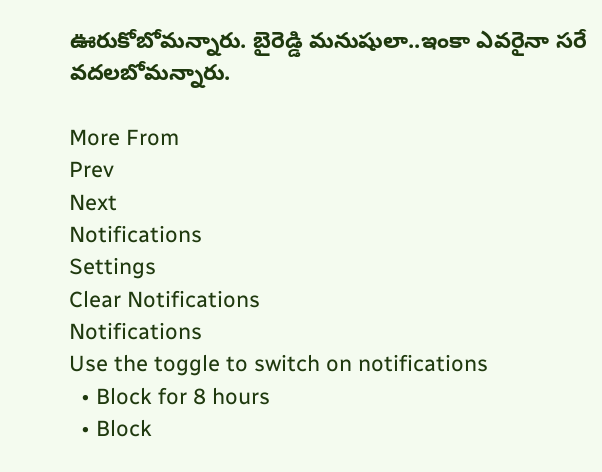ఊరుకోబోమన్నారు. బైరెడ్డి మనుషులా..ఇంకా ఎవరైనా సరే వదలబోమన్నారు.

More From
Prev
Next
Notifications
Settings
Clear Notifications
Notifications
Use the toggle to switch on notifications
  • Block for 8 hours
  • Block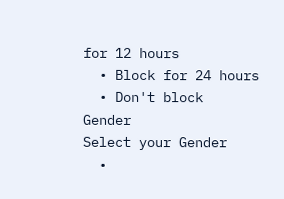for 12 hours
  • Block for 24 hours
  • Don't block
Gender
Select your Gender
  •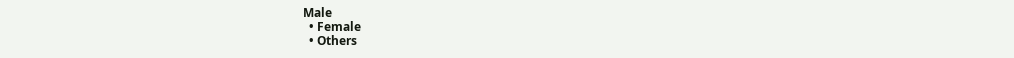Male
  • Female
  • Others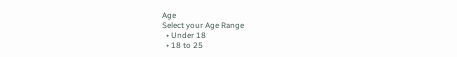Age
Select your Age Range
  • Under 18
  • 18 to 25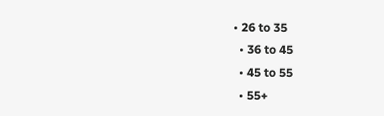• 26 to 35
  • 36 to 45
  • 45 to 55
  • 55+